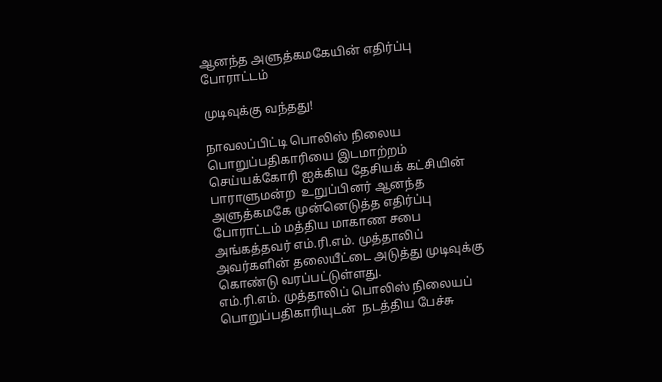ஆனந்த அளுத்கமகேயின் எதிர்ப்பு போராட்டம்

முடிவுக்கு வந்தது!

நாவலப்பிட்டி பொலிஸ் நிலைய பொறுப்பதிகாரியை இடமாற்றம் செய்யக்கோரி ஐக்கிய தேசியக் கட்சியின் பாராளுமன்ற  உறுப்பினர் ஆனந்த அளுத்கமகே முன்னெடுத்த எதிர்ப்பு போராட்டம் மத்திய மாகாண சபை அங்கத்தவர் எம்.ரி.எம். முத்தாலிப் அவர்களின் தலையீட்டை அடுத்து முடிவுக்கு கொண்டு வரப்பட்டுள்ளது.
எம்.ரி.எம். முத்தாலிப் பொலிஸ் நிலையப் பொறுப்பதிகாரியுடன்  நடத்திய பேச்சு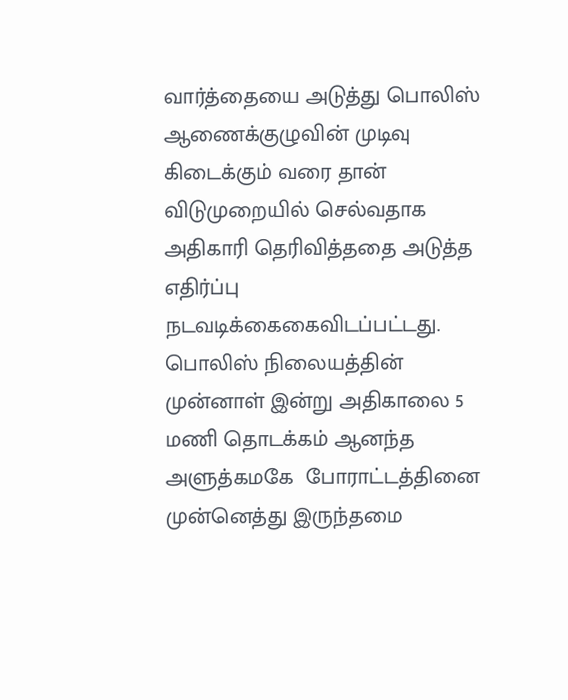வார்த்தையை அடுத்து பொலிஸ் ஆணைக்குழுவின் முடிவு கிடைக்கும் வரை தான் விடுமுறையில் செல்வதாக அதிகாரி தெரிவித்ததை அடுத்த எதிர்ப்பு நடவடிக்கைகைவிடப்பட்டது.
பொலிஸ் நிலையத்தின் முன்னாள் இன்று அதிகாலை 5 மணி தொடக்கம் ஆனந்த அளுத்கமகே  போராட்டத்தினை முன்னெத்து இருந்தமை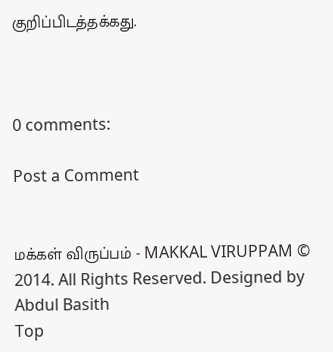குறிப்பிடத்தக்கது.



0 comments:

Post a Comment


மக்கள் விருப்பம் - MAKKAL VIRUPPAM © 2014. All Rights Reserved. Designed by Abdul Basith
Top